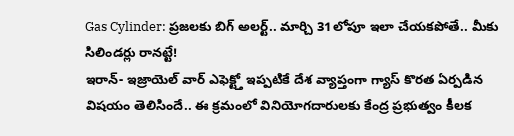Gas Cylinder: ప్రజలకు బిగ్ అలర్ట్.. మార్చి 31లోపూ ఇలా చేయకపోతే.. మీకు సిలిండర్లు రానట్టే!
ఇరాన్- ఇజ్రాయెల్ వార్ ఎఫెక్ట్తో ఇప్పటికే దేశ వ్యాప్తంగా గ్యాస్ కొరత ఏర్పడిన విషయం తెలిసిందే.. ఈ క్రమంలో వినియోగదారులకు కేంద్ర ప్రభుత్వం కీలక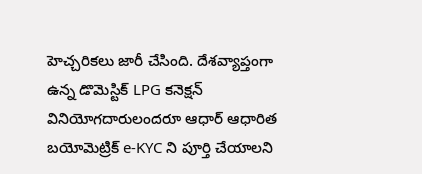హెచ్చరికలు జారీ చేసింది. దేశవ్యాప్తంగా ఉన్న డొమెస్టిక్ LPG కనెక్షన్ వినియోగదారులందరూ ఆధార్ ఆధారిత బయోమెట్రిక్ e-KYC ని పూర్తి చేయాలని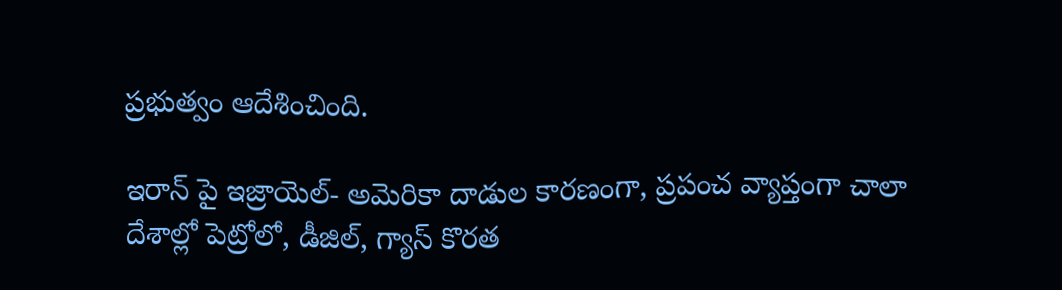ప్రభుత్వం ఆదేశించింది.

ఇరాన్ పై ఇజ్రాయెల్- అమెరికా దాడుల కారణంగా, ప్రపంచ వ్యాప్తంగా చాలా దేశాల్లో పెట్రోలో, డీజిల్, గ్యాస్ కొరత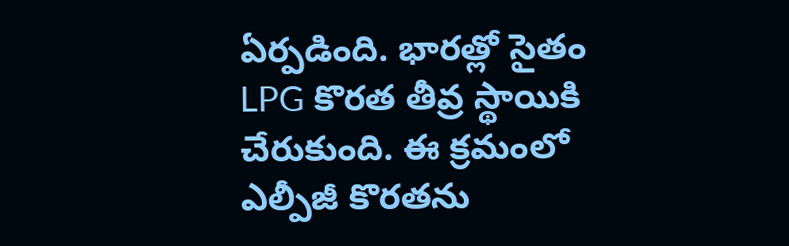ఏర్పడింది. భారత్లో సైతం LPG కొరత తీవ్ర స్థాయికి చేరుకుంది. ఈ క్రమంలో ఎల్పీజీ కొరతను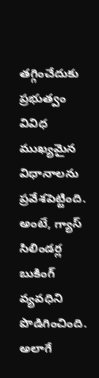తగ్గించేదుకు ప్రభుత్వం వివిధ ముఖ్యమైన విధానాలను ప్రవేశపెట్టింది. అంటే, గ్యాస్ సిలిండర్ల బుకింగ్ వ్యవధిని పొడిగించింది. అలాగే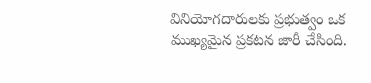వినియోగదారులకు ప్రభుత్వం ఒక ముఖ్యమైన ప్రకటన జారీ చేసింది.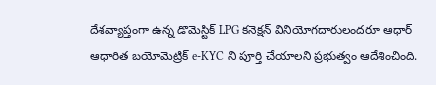దేశవ్యాప్తంగా ఉన్న డొమెస్టిక్ LPG కనెక్షన్ వినియోగదారులందరూ ఆధార్ ఆధారిత బయోమెట్రిక్ e-KYC ని పూర్తి చేయాలని ప్రభుత్వం ఆదేశించింది.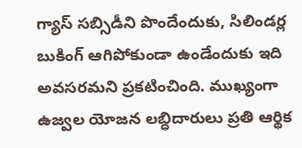గ్యాస్ సబ్సిడీని పొందేందుకు, సిలిండర్ల బుకింగ్ ఆగిపోకుండా ఉండేందుకు ఇది అవసరమని ప్రకటించింది. ముఖ్యంగా ఉజ్వల యోజన లబ్ధిదారులు ప్రతి ఆర్థిక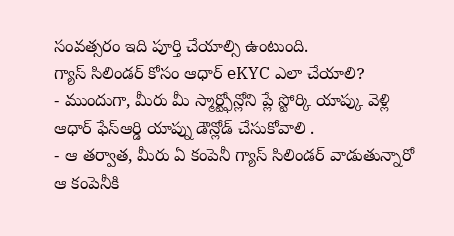సంవత్సరం ఇది పూర్తి చేయాల్సి ఉంటుంది.
గ్యాస్ సిలిండర్ కోసం ఆధార్ eKYC ఎలా చేయాలి?
- ముందుగా, మీరు మీ స్మార్ట్ఫోన్లోని ప్లే స్టోర్కి యాప్కు వెళ్లి ఆధార్ ఫేస్ఆర్డి యాప్ను డౌన్లోడ్ చేసుకోవాలి .
- ఆ తర్వాత, మీరు ఏ కంపెనీ గ్యాస్ సిలిండర్ వాడుతున్నారో ఆ కంపెనీకి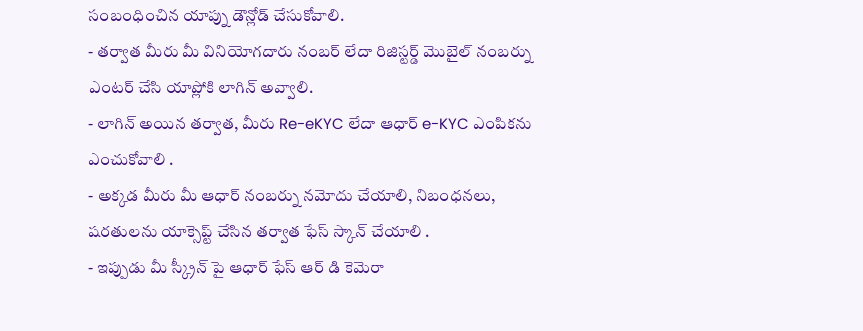సంబంధించిన యాప్ను డౌన్లోడ్ చేసుకోవాలి.
- తర్వాత మీరు మీ వినియోగదారు నంబర్ లేదా రిజిస్టర్డ్ మొబైల్ నంబర్ను ఎంటర్ చేసి యాప్లోకి లాగిన్ అవ్వాలి.
- లాగిన్ అయిన తర్వాత, మీరు Re-eKYC లేదా ఆధార్ e-KYC ఎంపికను ఎంచుకోవాలి .
- అక్కడ మీరు మీ ఆధార్ నంబర్ను నమోదు చేయాలి, నిబంధనలు, షరతులను యాక్సెప్ట్ చేసిన తర్వాత ఫేస్ స్కాన్ చేయాలి .
- ఇప్పుడు మీ స్క్రీన్ పై ఆధార్ ఫేస్ ఆర్ డి కెమెరా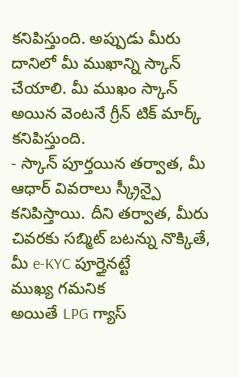కనిపిస్తుంది. అప్పుడు మీరు దానిలో మీ ముఖాన్ని స్కాన్ చేయాలి. మీ ముఖం స్కాన్ అయిన వెంటనే గ్రీన్ టిక్ మార్క్ కనిపిస్తుంది.
- స్కాన్ పూర్తయిన తర్వాత, మీ ఆధార్ వివరాలు స్క్రీన్పై కనిపిస్తాయి. దీని తర్వాత, మీరు చివరకు సబ్మిట్ బటన్ను నొక్కితే, మీ e-KYC పూర్తైనట్టే
ముఖ్య గమనిక
అయితే LPG గ్యాస్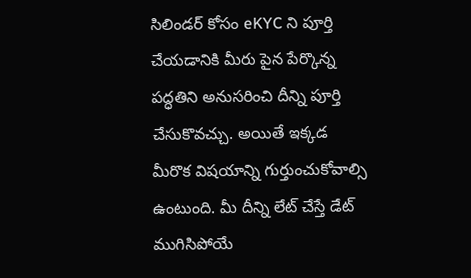సిలిండర్ కోసం eKYC ని పూర్తి చేయడానికి మీరు పైన పేర్కొన్న పద్ధతిని అనుసరించి దీన్ని పూర్తి చేసుకొవచ్చు. అయితే ఇక్కడ మీరొక విషయాన్ని గుర్తుంచుకోవాల్సి ఉంటుంది. మీ దీన్ని లేట్ చేస్తే డేట్ ముగిసిపోయే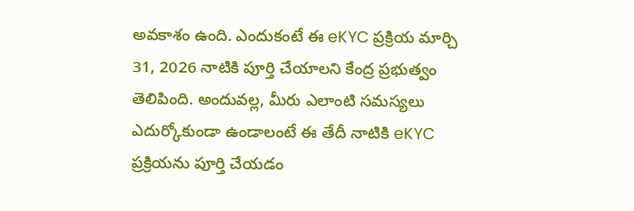అవకాశం ఉంది. ఎందుకంటే ఈ eKYC ప్రక్రియ మార్చి 31, 2026 నాటికి పూర్తి చేయాలని కేంద్ర ప్రభుత్వం తెలిపింది. అందువల్ల, మీరు ఎలాంటి సమస్యలు ఎదుర్కోకుండా ఉండాలంటే ఈ తేదీ నాటికి eKYC ప్రక్రియను పూర్తి చేయడం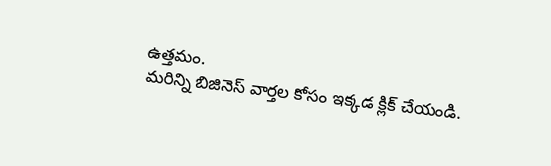ఉత్తమం.
మరిన్ని బిజినెస్ వార్తల కోసం ఇక్కడ క్లిక్ చేయండి.